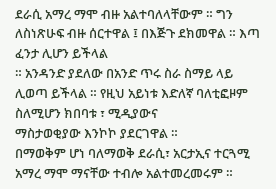ደራሲ አማረ ማሞ ብዙ አልተባለላቸውም ። ግን ለስነጽሁፍ ብዙ ሰርተዋል ፤ በእጅጉ ደክመዋል ። እጣ ፈንታ ሊሆን ይችላል
። አንዳንድ ያደለው በአንድ ጥሩ ስራ ስማይ ላይ ሊወጣ ይችላል ። የዚህ አይነቱ እድለኛ ባለቲፎዞም ስለሚሆን ክበባቱ ፣ ሚዲያውና
ማስታወቂያው እንኮኮ ያደርገዋል ።
በማወቅም ሆነ ባለማወቅ ደራሲ፣ አርታኢና ተርጓሚ አማረ ማሞ ማናቸው ተብሎ አልተመረመሩም ።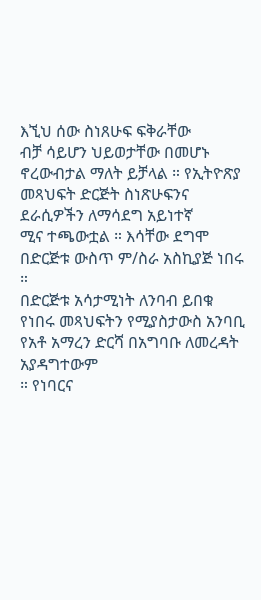እኚህ ሰው ስነጸሁፍ ፍቅራቸው
ብቻ ሳይሆን ህይወታቸው በመሆኑ ኖረውብታል ማለት ይቻላል ። የኢትዮጽያ መጻህፍት ድርጅት ስነጽሁፍንና ደራሲዎችን ለማሳደግ አይነተኛ
ሚና ተጫውቷል ። እሳቸው ደግሞ በድርጅቱ ውስጥ ም/ስራ አስኪያጅ ነበሩ ።
በድርጅቱ አሳታሚነት ለንባብ ይበቁ የነበሩ መጻህፍትን የሚያስታውስ አንባቢ የአቶ አማረን ድርሻ በአግባቡ ለመረዳት አያዳግተውም
። የነባርና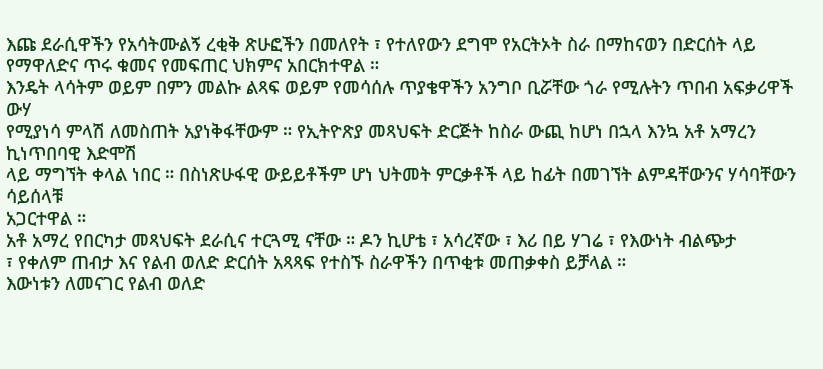እጩ ደራሲዋችን የአሳትሙልኝ ረቂቅ ጽሁፎችን በመለየት ፣ የተለየውን ደግሞ የአርትኦት ስራ በማከናወን በድርሰት ላይ
የማዋለድና ጥሩ ቁመና የመፍጠር ህክምና አበርክተዋል ።
እንዴት ላሳትም ወይም በምን መልኩ ልጻፍ ወይም የመሳሰሉ ጥያቄዋችን አንግቦ ቢሯቸው ጎራ የሚሉትን ጥበብ አፍቃሪዋች ውሃ
የሚያነሳ ምላሽ ለመስጠት አያነቅፋቸውም ። የኢትዮጽያ መጻህፍት ድርጅት ከስራ ውጪ ከሆነ በኋላ እንኳ አቶ አማረን ኪነጥበባዊ እድሞሽ
ላይ ማግኘት ቀላል ነበር ። በስነጽሁፋዊ ውይይቶችም ሆነ ህትመት ምርቃቶች ላይ ከፊት በመገኘት ልምዳቸውንና ሃሳባቸውን ሳይሰላቹ
አጋርተዋል ።
አቶ አማረ የበርካታ መጻህፍት ደራሲና ተርጓሚ ናቸው ። ዶን ኪሆቴ ፣ አሳረኛው ፣ እሪ በይ ሃገሬ ፣ የእውነት ብልጭታ
፣ የቀለም ጠብታ እና የልብ ወለድ ድርሰት አጻጻፍ የተስኙ ስራዋችን በጥቂቱ መጠቃቀስ ይቻላል ።
እውነቱን ለመናገር የልብ ወለድ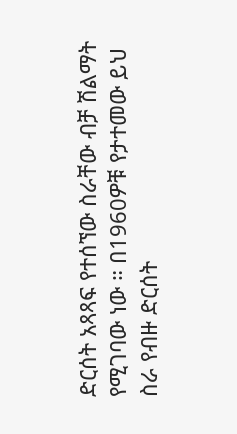ድርሰት አጻጻፍ የተሰኘው ስራቸው ብቻ ሽልማት የሚገባው ነው ። በ1960ዎቹ የታተመው ይህ
ስራ የብዙ ድርሰት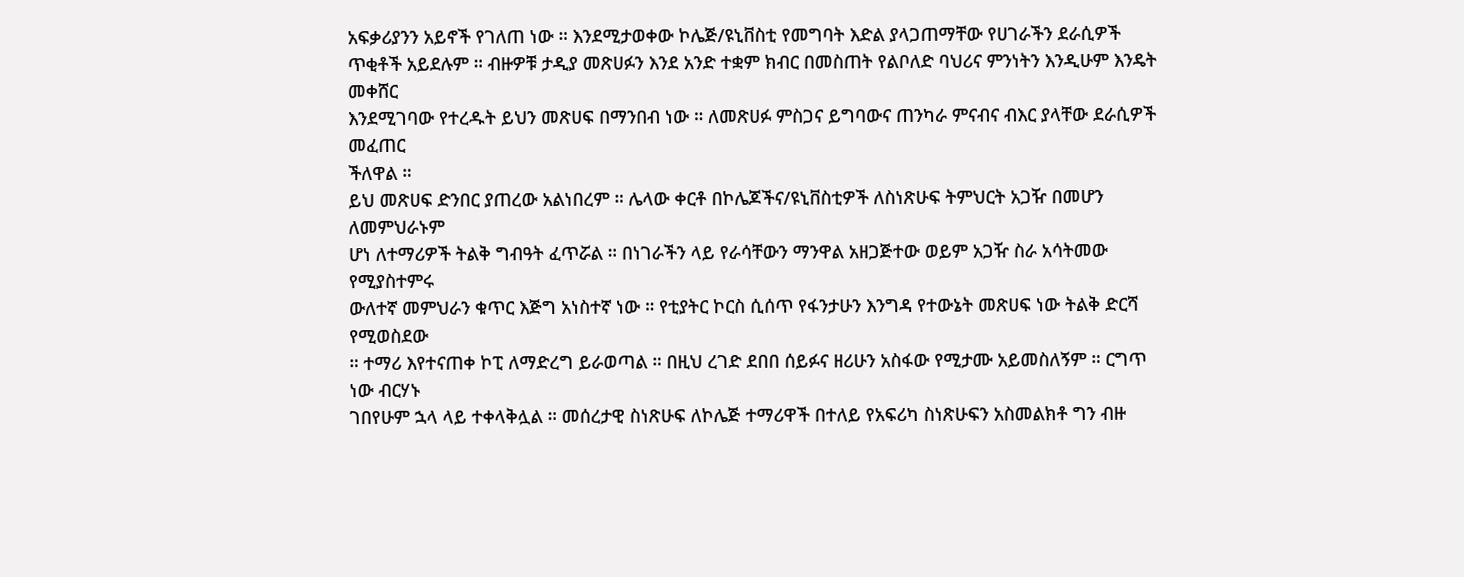አፍቃሪያንን አይኖች የገለጠ ነው ። እንደሚታወቀው ኮሌጅ/ዩኒቨስቲ የመግባት እድል ያላጋጠማቸው የሀገራችን ደራሲዎች
ጥቂቶች አይደሉም ። ብዙዎቹ ታዲያ መጽሀፉን እንደ አንድ ተቋም ክብር በመስጠት የልቦለድ ባህሪና ምንነትን እንዲሁም እንዴት መቀሸር
እንደሚገባው የተረዱት ይህን መጽሀፍ በማንበብ ነው ። ለመጽሀፉ ምስጋና ይግባውና ጠንካራ ምናብና ብእር ያላቸው ደራሲዎች መፈጠር
ችለዋል ።
ይህ መጽሀፍ ድንበር ያጠረው አልነበረም ። ሌላው ቀርቶ በኮሌጆችና/ዩኒቨስቲዎች ለስነጽሁፍ ትምህርት አጋዥ በመሆን ለመምህራኑም
ሆነ ለተማሪዎች ትልቅ ግብዓት ፈጥሯል ። በነገራችን ላይ የራሳቸውን ማንዋል አዘጋጅተው ወይም አጋዥ ስራ አሳትመው የሚያስተምሩ
ውለተኛ መምህራን ቁጥር እጅግ አነስተኛ ነው ። የቲያትር ኮርስ ሲሰጥ የፋንታሁን እንግዳ የተውኔት መጽሀፍ ነው ትልቅ ድርሻ የሚወስደው
። ተማሪ እየተናጠቀ ኮፒ ለማድረግ ይራወጣል ። በዚህ ረገድ ደበበ ሰይፉና ዘሪሁን አስፋው የሚታሙ አይመስለኝም ። ርግጥ ነው ብርሃኑ
ገበየሁም ኋላ ላይ ተቀላቅሏል ። መሰረታዊ ስነጽሁፍ ለኮሌጅ ተማሪዋች በተለይ የአፍሪካ ስነጽሁፍን አስመልክቶ ግን ብዙ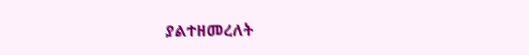ያልተዘመረለት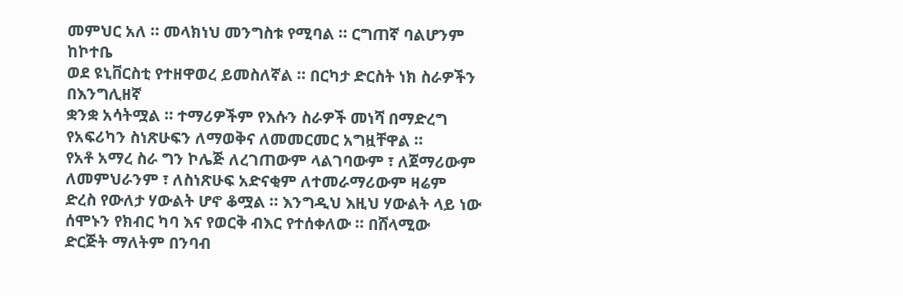መምህር አለ ። መላክነህ መንግስቱ የሚባል ። ርግጠኛ ባልሆንም ከኮተቤ
ወደ ዩኒቨርስቲ የተዘዋወረ ይመስለኛል ። በርካታ ድርስት ነክ ስራዎችን በእንግሊዘኛ
ቋንቋ አሳትሟል ። ተማሪዎችም የእሱን ስራዎች መነሻ በማድረግ የአፍሪካን ስነጽሁፍን ለማወቅና ለመመርመር አግዟቸዋል ።
የአቶ አማረ ስራ ግን ኮሌጅ ለረገጠውም ላልገባውም ፣ ለጀማሪውም ለመምህራንም ፣ ለስነጽሁፍ አድናቂም ለተመራማሪውም ዛሬም
ድረስ የውለታ ሃውልት ሆኖ ቆሟል ። እንግዲህ እዚህ ሃውልት ላይ ነው ሰሞኑን የክብር ካባ እና የወርቅ ብእር የተሰቀለው ። በሸላሚው
ድርጅት ማለትም በንባብ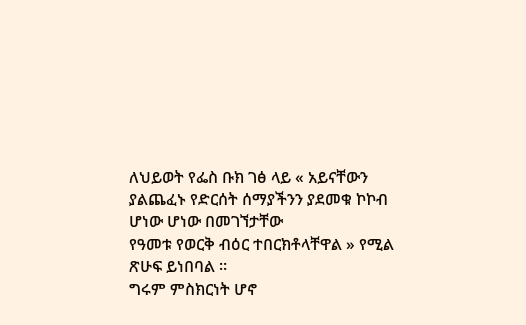ለህይወት የፌስ ቡክ ገፅ ላይ « አይናቸውን ያልጨፈኑ የድርሰት ሰማያችንን ያደመቁ ኮኮብ ሆነው ሆነው በመገኘታቸው
የዓመቱ የወርቅ ብዕር ተበርክቶላቸዋል » የሚል ጽሁፍ ይነበባል ።
ግሩም ምስክርነት ሆኖ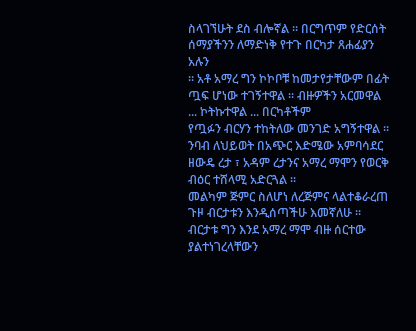ስላገኘሁት ደስ ብሎኛል ። በርግጥም የድርሰት ሰማያችንን ለማድነቅ የተጉ በርካታ ጸሐፊያን አሉን
። አቶ አማረ ግን ኮኮቦቹ ከመታየታቸውም በፊት ጧፍ ሆነው ተገኝተዋል ። ብዙዎችን አርመዋል ... ኮትኩተዋል ... በርካቶችም
የጧፉን ብርሃን ተከትለው መንገድ አግኝተዋል ።
ንባብ ለህይወት በአጭር እድሜው አምባሳደር ዘውዴ ረታ ፣ አዳም ረታንና አማረ ማሞን የወርቅ ብዕር ተሸላሚ አድርጓል ።
መልካም ጅምር ስለሆነ ለረጅምና ላልተቆራረጠ ጉዞ ብርታቱን እንዲሰጣችሁ እመኛለሁ ። ብርታቱ ግን እንደ አማረ ማሞ ብዙ ሰርተው
ያልተነገረላቸውን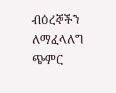ብዕረኞችን ለማፈላለግ ጭምር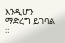እንዲሆን ማድረግ ይገባል
።